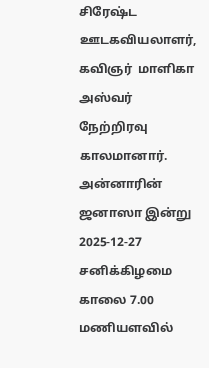சிரேஷ்ட ஊடகவியலாளர், கவிஞர்  மாளிகா அஸ்வர் நேற்றிரவு காலமானார். அன்னாரின் ஜனாஸா இன்று 2025-12-27 சனிக்கிழமை காலை 7.00 மணியளவில்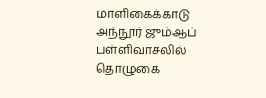மாளிகைக்காடு அந்நூர் ஜும்ஆப் பள்ளிவாசலில் தொழுகை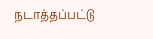நடாத்தப்பட்டு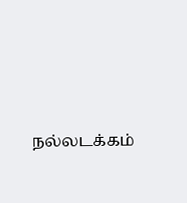நல்லடக்கம்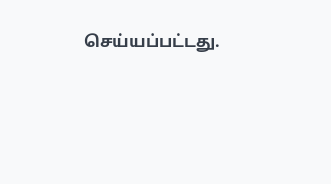செய்யப்பட்டது.